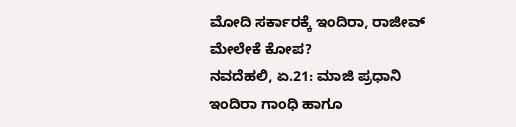ಮೋದಿ ಸರ್ಕಾರಕ್ಕೆ ಇಂದಿರಾ, ರಾಜೀವ್ ಮೇಲೇಕೆ ಕೋಪ?
ನವದೆಹಲಿ, ಏ.21: ಮಾಜಿ ಪ್ರಧಾನಿ ಇಂದಿರಾ ಗಾಂಧಿ ಹಾಗೂ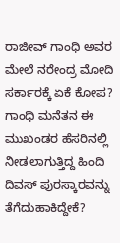ರಾಜೀವ್ ಗಾಂಧಿ ಅವರ ಮೇಲೆ ನರೇಂದ್ರ ಮೋದಿ ಸರ್ಕಾರಕ್ಕೆ ಏಕೆ ಕೋಪ? ಗಾಂಧಿ ಮನೆತನ ಈ ಮುಖಂಡರ ಹೆಸರಿನಲ್ಲಿ ನೀಡಲಾಗುತ್ತಿದ್ದ ಹಿಂದಿ ದಿವಸ್ ಪುರಸ್ಕಾರವನ್ನು ತೆಗೆದುಹಾಕಿದ್ದೇಕೆ?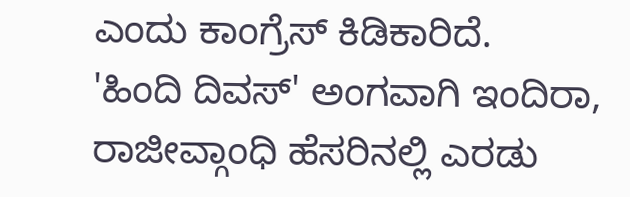ಎಂದು ಕಾಂಗ್ರೆಸ್ ಕಿಡಿಕಾರಿದೆ.
'ಹಿಂದಿ ದಿವಸ್' ಅಂಗವಾಗಿ ಇಂದಿರಾ, ರಾಜೀವ್ಗಾಂಧಿ ಹೆಸರಿನಲ್ಲಿ ಎರಡು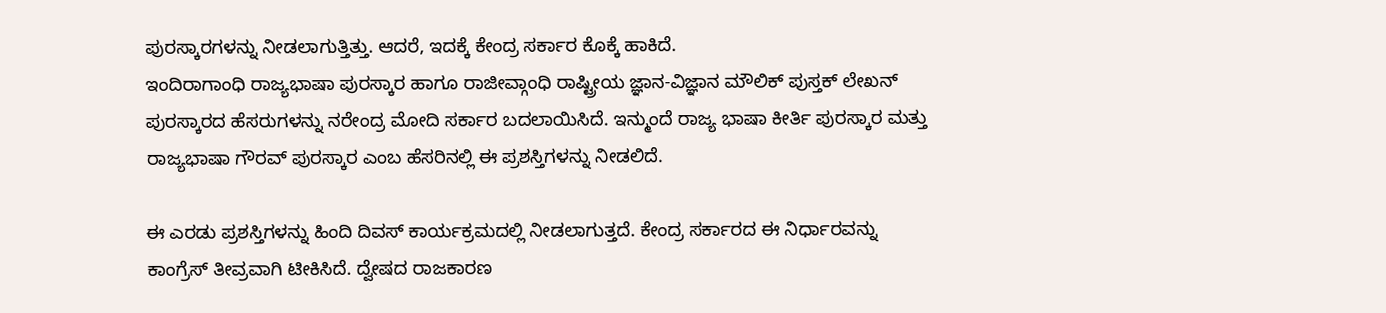ಪುರಸ್ಕಾರಗಳನ್ನು ನೀಡಲಾಗುತ್ತಿತ್ತು. ಆದರೆ, ಇದಕ್ಕೆ ಕೇಂದ್ರ ಸರ್ಕಾರ ಕೊಕ್ಕೆ ಹಾಕಿದೆ.
ಇಂದಿರಾಗಾಂಧಿ ರಾಜ್ಯಭಾಷಾ ಪುರಸ್ಕಾರ ಹಾಗೂ ರಾಜೀವ್ಗಾಂಧಿ ರಾಷ್ಟ್ರೀಯ ಜ್ಞಾನ-ವಿಜ್ಞಾನ ಮೌಲಿಕ್ ಪುಸ್ತಕ್ ಲೇಖನ್ ಪುರಸ್ಕಾರದ ಹೆಸರುಗಳನ್ನು ನರೇಂದ್ರ ಮೋದಿ ಸರ್ಕಾರ ಬದಲಾಯಿಸಿದೆ. ಇನ್ಮುಂದೆ ರಾಜ್ಯ ಭಾಷಾ ಕೀರ್ತಿ ಪುರಸ್ಕಾರ ಮತ್ತು ರಾಜ್ಯಭಾಷಾ ಗೌರವ್ ಪುರಸ್ಕಾರ ಎಂಬ ಹೆಸರಿನಲ್ಲಿ ಈ ಪ್ರಶಸ್ತಿಗಳನ್ನು ನೀಡಲಿದೆ.

ಈ ಎರಡು ಪ್ರಶಸ್ತಿಗಳನ್ನು ಹಿಂದಿ ದಿವಸ್ ಕಾರ್ಯಕ್ರಮದಲ್ಲಿ ನೀಡಲಾಗುತ್ತದೆ. ಕೇಂದ್ರ ಸರ್ಕಾರದ ಈ ನಿರ್ಧಾರವನ್ನು ಕಾಂಗ್ರೆಸ್ ತೀವ್ರವಾಗಿ ಟೀಕಿಸಿದೆ. ದ್ವೇಷದ ರಾಜಕಾರಣ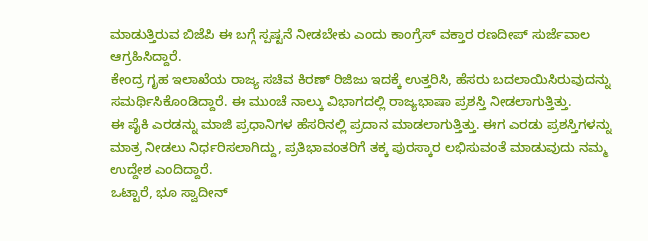ಮಾಡುತ್ತಿರುವ ಬಿಜೆಪಿ ಈ ಬಗ್ಗೆ ಸ್ಪಷ್ಟನೆ ನೀಡಬೇಕು ಎಂದು ಕಾಂಗ್ರೆಸ್ ವಕ್ತಾರ ರಣದೀಪ್ ಸುರ್ಜೆವಾಲ ಆಗ್ರಹಿಸಿದ್ದಾರೆ.
ಕೇಂದ್ರ ಗೃಹ ಇಲಾಖೆಯ ರಾಜ್ಯ ಸಚಿವ ಕಿರಣ್ ರಿಜಿಜು ಇದಕ್ಕೆ ಉತ್ತರಿಸಿ, ಹೆಸರು ಬದಲಾಯಿಸಿರುವುದನ್ನು ಸಮರ್ಥಿಸಿಕೊಂಡಿದ್ದಾರೆ. ಈ ಮುಂಚೆ ನಾಲ್ಕು ವಿಭಾಗದಲ್ಲಿ ರಾಜ್ಯಭಾಷಾ ಪ್ರಶಸ್ತಿ ನೀಡಲಾಗುತ್ತಿತ್ತು.
ಈ ಪೈಕಿ ಎರಡನ್ನು ಮಾಜಿ ಪ್ರಧಾನಿಗಳ ಹೆಸರಿನಲ್ಲಿ ಪ್ರದಾನ ಮಾಡಲಾಗುತ್ತಿತ್ತು. ಈಗ ಎರಡು ಪ್ರಶಸ್ತಿಗಳನ್ನು ಮಾತ್ರ ನೀಡಲು ನಿರ್ಧರಿಸಲಾಗಿದ್ದು, ಪ್ರತಿಭಾವಂತರಿಗೆ ತಕ್ಕ ಪುರಸ್ಕಾರ ಲಭಿಸುವಂತೆ ಮಾಡುವುದು ನಮ್ಮ ಉದ್ದೇಶ ಎಂದಿದ್ದಾರೆ.
ಒಟ್ಟಾರೆ, ಭೂ ಸ್ವಾದೀನ್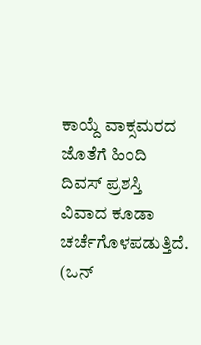ಕಾಯ್ದೆ ವಾಕ್ಸಮರದ ಜೊತೆಗೆ ಹಿಂದಿ ದಿವಸ್ ಪ್ರಶಸ್ತಿ ವಿವಾದ ಕೂಡಾ ಚರ್ಚೆಗೊಳಪಡುತ್ತಿದೆ. (ಒನ್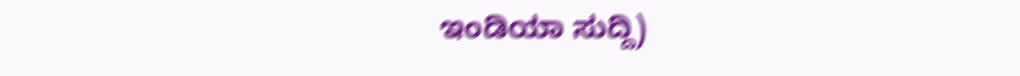ಇಂಡಿಯಾ ಸುದ್ದಿ)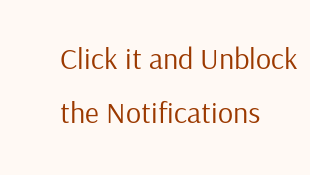Click it and Unblock the Notifications